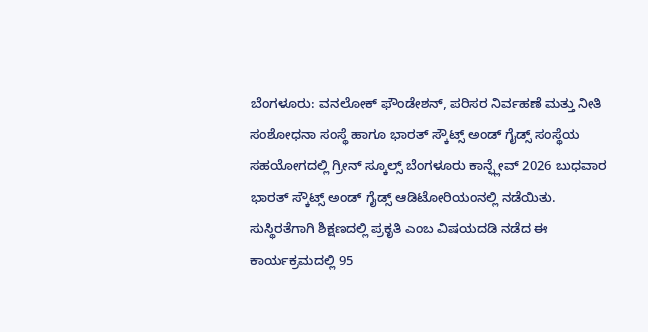ಬೆಂಗಳೂರು: ವನಲೋಕ್ ಫೌಂಡೇಶನ್, ಪರಿಸರ ನಿರ್ವಹಣೆ ಮತ್ತು ನೀತಿ ಸಂಶೋಧನಾ ಸಂಸ್ಥೆ ಹಾಗೂ ಭಾರತ್ ಸ್ಕೌಟ್ಸ್ ಅಂಡ್ ಗೈಡ್ಸ್ ಸಂಸ್ಥೆಯ ಸಹಯೋಗದಲ್ಲಿ ಗ್ರೀನ್ ಸ್ಕೂಲ್ಸ್ ಬೆಂಗಳೂರು ಕಾನ್ಫ್ಲೇವ್ 2026 ಬುಧವಾರ ಭಾರತ್ ಸ್ಕೌಟ್ಸ್ ಅಂಡ್ ಗೈಡ್ಸ್ ಆಡಿಟೋರಿಯಂನಲ್ಲಿ ನಡೆಯಿತು.
ಸುಸ್ಥಿರತೆಗಾಗಿ ಶಿಕ್ಷಣದಲ್ಲಿ ಪ್ರಕೃತಿ ಎಂಬ ವಿಷಯದಡಿ ನಡೆದ ಈ ಕಾರ್ಯಕ್ರಮದಲ್ಲಿ 95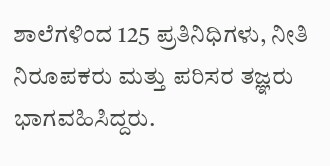ಶಾಲೆಗಳಿಂದ 125 ಪ್ರತಿನಿಧಿಗಳು, ನೀತಿ ನಿರೂಪಕರು ಮತ್ತು ಪರಿಸರ ತಜ್ಞರು ಭಾಗವಹಿಸಿದ್ದರು.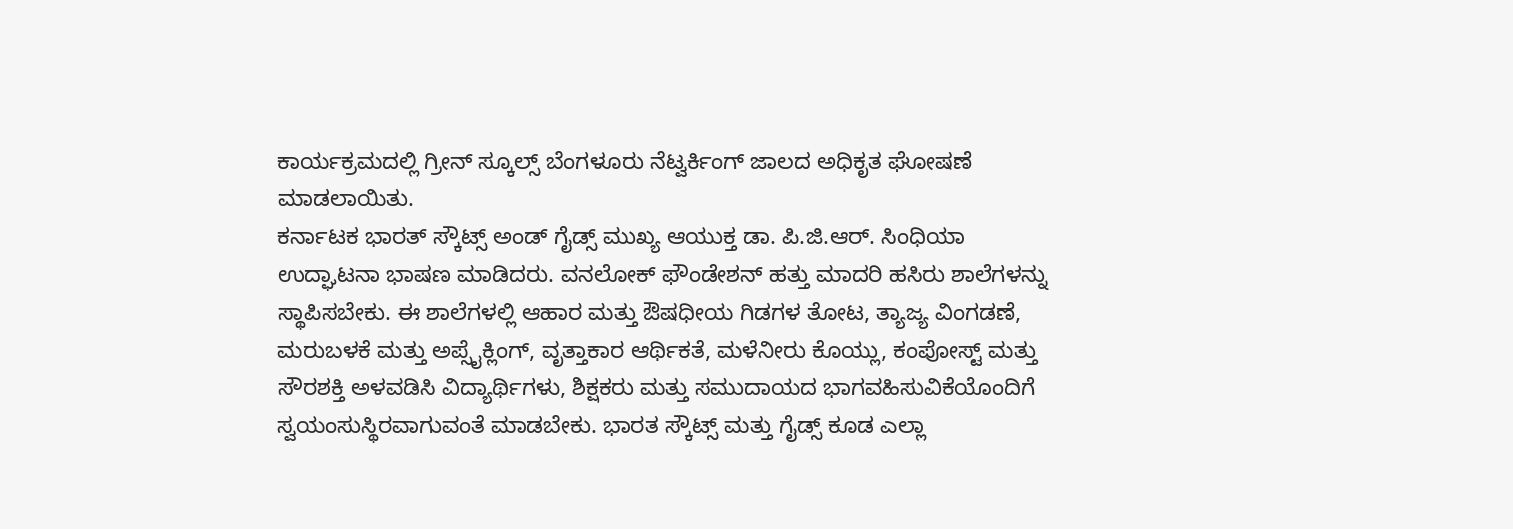ಕಾರ್ಯಕ್ರಮದಲ್ಲಿ ಗ್ರೀನ್ ಸ್ಕೂಲ್ಸ್ ಬೆಂಗಳೂರು ನೆಟ್ವರ್ಕಿಂಗ್ ಜಾಲದ ಅಧಿಕೃತ ಘೋಷಣೆ ಮಾಡಲಾಯಿತು.
ಕರ್ನಾಟಕ ಭಾರತ್ ಸ್ಕೌಟ್ಸ್ ಅಂಡ್ ಗೈಡ್ಸ್ ಮುಖ್ಯ ಆಯುಕ್ತ ಡಾ. ಪಿ.ಜಿ.ಆರ್. ಸಿಂಧಿಯಾ ಉದ್ಘಾಟನಾ ಭಾಷಣ ಮಾಡಿದರು. ವನಲೋಕ್ ಫೌಂಡೇಶನ್ ಹತ್ತು ಮಾದರಿ ಹಸಿರು ಶಾಲೆಗಳನ್ನು ಸ್ಥಾಪಿಸಬೇಕು. ಈ ಶಾಲೆಗಳಲ್ಲಿ ಆಹಾರ ಮತ್ತು ಔಷಧೀಯ ಗಿಡಗಳ ತೋಟ, ತ್ಯಾಜ್ಯ ವಿಂಗಡಣೆ, ಮರುಬಳಕೆ ಮತ್ತು ಅಪ್ಸೈಕ್ಲಿಂಗ್, ವೃತ್ತಾಕಾರ ಆರ್ಥಿಕತೆ, ಮಳೆನೀರು ಕೊಯ್ಲು, ಕಂಪೋಸ್ಟ್ ಮತ್ತು ಸೌರಶಕ್ತಿ ಅಳವಡಿಸಿ ವಿದ್ಯಾರ್ಥಿಗಳು, ಶಿಕ್ಷಕರು ಮತ್ತು ಸಮುದಾಯದ ಭಾಗವಹಿಸುವಿಕೆಯೊಂದಿಗೆ ಸ್ವಯಂಸುಸ್ಥಿರವಾಗುವಂತೆ ಮಾಡಬೇಕು. ಭಾರತ ಸ್ಕೌಟ್ಸ್ ಮತ್ತು ಗೈಡ್ಸ್ ಕೂಡ ಎಲ್ಲಾ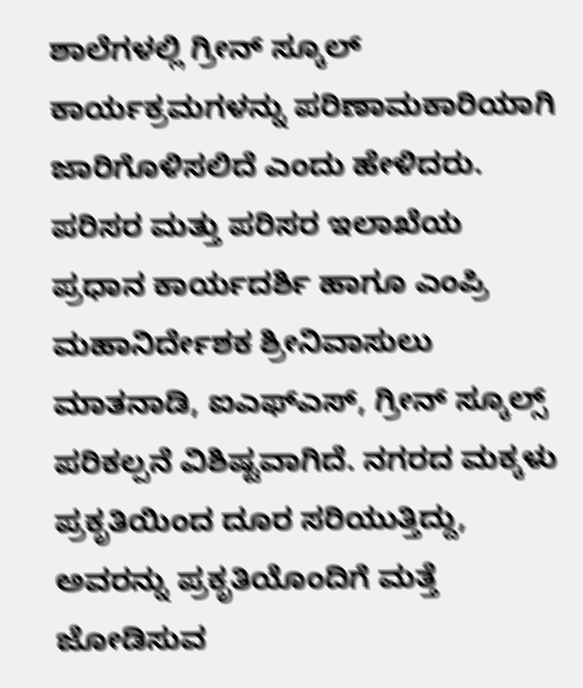ಶಾಲೆಗಳಲ್ಲಿ ಗ್ರೀನ್ ಸ್ಕೂಲ್ ಕಾರ್ಯಕ್ರಮಗಳನ್ನು ಪರಿಣಾಮಕಾರಿಯಾಗಿ ಜಾರಿಗೊಳಿಸಲಿದೆ ಎಂದು ಹೇಳಿದರು.
ಪರಿಸರ ಮತ್ತು ಪರಿಸರ ಇಲಾಖೆಯ ಪ್ರಧಾನ ಕಾರ್ಯದರ್ಶಿ ಹಾಗೂ ಎಂಪ್ರಿ ಮಹಾನಿರ್ದೇಶಕ ಶ್ರೀನಿವಾಸುಲು ಮಾತನಾಡಿ, ಐಎಫ್ಎಸ್, ಗ್ರೀನ್ ಸ್ಕೂಲ್ಸ್ ಪರಿಕಲ್ಪನೆ ವಿಶಿಷ್ಟವಾಗಿದೆ. ನಗರದ ಮಕ್ಕಳು ಪ್ರಕೃತಿಯಿಂದ ದೂರ ಸರಿಯುತ್ತಿದ್ದು, ಅವರನ್ನು ಪ್ರಕೃತಿಯೊಂದಿಗೆ ಮತ್ತೆ ಜೋಡಿಸುವ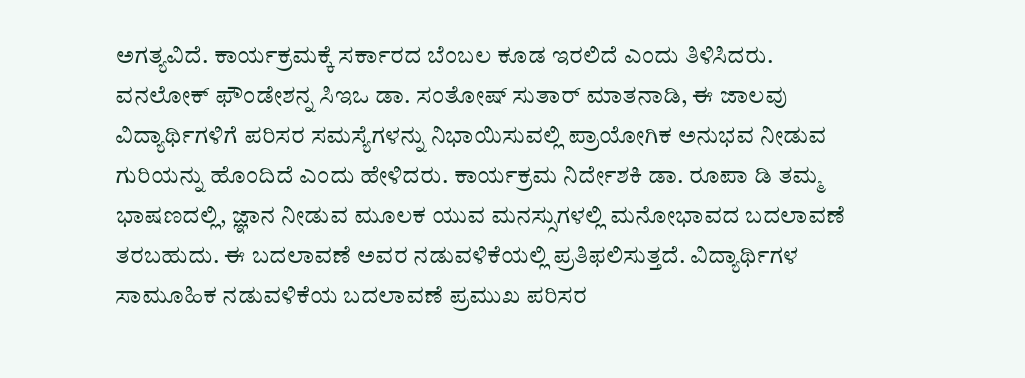ಅಗತ್ಯವಿದೆ. ಕಾರ್ಯಕ್ರಮಕ್ಕೆ ಸರ್ಕಾರದ ಬೆಂಬಲ ಕೂಡ ಇರಲಿದೆ ಎಂದು ತಿಳಿಸಿದರು.
ವನಲೋಕ್ ಫೌಂಡೇಶನ್ನ ಸಿಇಒ ಡಾ. ಸಂತೋಷ್ ಸುತಾರ್ ಮಾತನಾಡಿ, ಈ ಜಾಲವು ವಿದ್ಯಾರ್ಥಿಗಳಿಗೆ ಪರಿಸರ ಸಮಸ್ಯೆಗಳನ್ನು ನಿಭಾಯಿಸುವಲ್ಲಿ ಪ್ರಾಯೋಗಿಕ ಅನುಭವ ನೀಡುವ ಗುರಿಯನ್ನು ಹೊಂದಿದೆ ಎಂದು ಹೇಳಿದರು. ಕಾರ್ಯಕ್ರಮ ನಿರ್ದೇಶಕಿ ಡಾ. ರೂಪಾ ಡಿ ತಮ್ಮ ಭಾಷಣದಲ್ಲಿ, ಜ್ಞಾನ ನೀಡುವ ಮೂಲಕ ಯುವ ಮನಸ್ಸುಗಳಲ್ಲಿ ಮನೋಭಾವದ ಬದಲಾವಣೆ ತರಬಹುದು. ಈ ಬದಲಾವಣೆ ಅವರ ನಡುವಳಿಕೆಯಲ್ಲಿ ಪ್ರತಿಫಲಿಸುತ್ತದೆ. ವಿದ್ಯಾರ್ಥಿಗಳ ಸಾಮೂಹಿಕ ನಡುವಳಿಕೆಯ ಬದಲಾವಣೆ ಪ್ರಮುಖ ಪರಿಸರ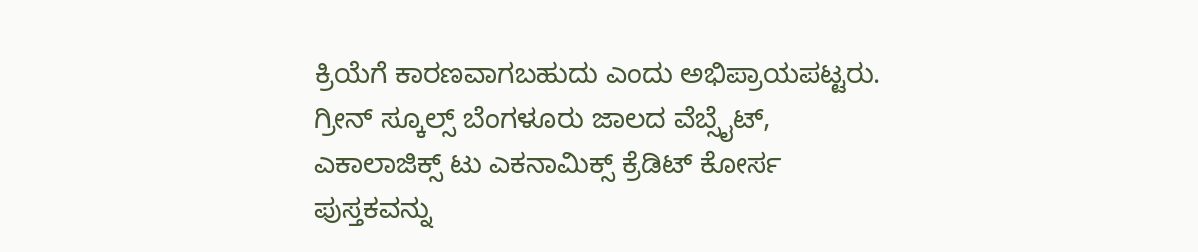ಕ್ರಿಯೆಗೆ ಕಾರಣವಾಗಬಹುದು ಎಂದು ಅಭಿಪ್ರಾಯಪಟ್ಟರು.
ಗ್ರೀನ್ ಸ್ಕೂಲ್ಸ್ ಬೆಂಗಳೂರು ಜಾಲದ ವೆಬ್ಸೈಟ್, ಎಕಾಲಾಜಿಕ್ಸ್ ಟು ಎಕನಾಮಿಕ್ಸ್ ಕ್ರೆಡಿಟ್ ಕೋರ್ಸ ಪುಸ್ತಕವನ್ನು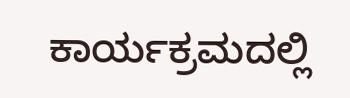ಕಾರ್ಯಕ್ರಮದಲ್ಲಿ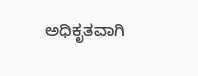ಅಧಿಕೃತವಾಗಿ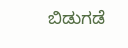ಬಿಡುಗಡೆ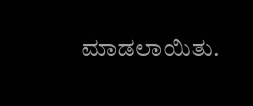ಮಾಡಲಾಯಿತು.